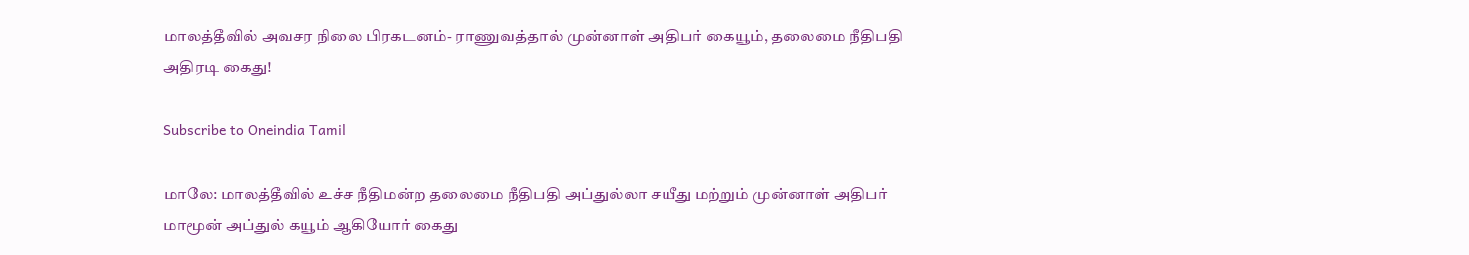மாலத்தீவில் அவசர நிலை பிரகடனம்- ராணுவத்தால் முன்னாள் அதிபர் கையூம், தலைமை நீதிபதி அதிரடி கைது!

Subscribe to Oneindia Tamil

மாலே: மாலத்தீவில் உச்ச நீதிமன்ற தலைமை நீதிபதி அப்துல்லா சயீது மற்றும் முன்னாள் அதிபர் மாமூன் அப்துல் கயூம் ஆகியோர் கைது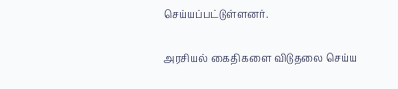செய்யப்பட்டுள்ளனர்.

அரசியல் கைதிகளை விடுதலை செய்ய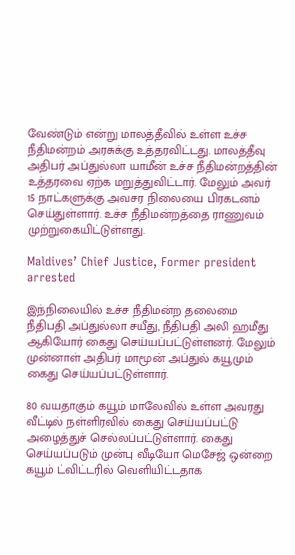வேண்டும் என்று மாலத்தீவில் உள்ள உச்ச நீதிமன்றம் அரசுக்கு உத்தரவிட்டது. மாலத்தீவு அதிபர் அப்துல்லா யாமீன் உச்ச நீதிமன்றத்தின் உத்தரவை ஏற்க மறுத்துவிட்டார். மேலும் அவர் 15 நாட்களுக்கு அவசர நிலையை பிரகடனம் செய்துள்ளார். உச்ச நீதிமன்றத்தை ராணுவம் முற்றுகையிட்டுள்ளது.

Maldives’ Chief Justice, Former president arrested

இந்நிலையில் உச்ச நீதிமன்ற தலைமை நீதிபதி அப்துல்லா சயீது, நீதிபதி அலி ஹமீது ஆகியோர் கைது செய்யப்பட்டுள்ளனர். மேலும் முன்னாள் அதிபர் மாமூன் அப்துல் கயூமும் கைது செய்யப்பட்டுள்ளார்.

80 வயதாகும் கயூம் மாலேவில் உள்ள அவரது வீட்டில் நள்ளிரவில் கைது செய்யப்பட்டு அழைத்துச் செல்லப்பட்டுள்ளார். கைது செய்யப்படும் முன்பு வீடியோ மெசேஜ் ஒன்றை கயூம் ட்விட்டரில் வெளியிட்டதாக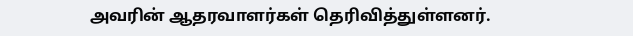அவரின் ஆதரவாளர்கள் தெரிவித்துள்ளனர்.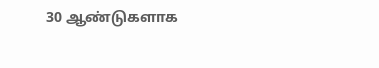30 ஆண்டுகளாக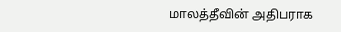மாலத்தீவின் அதிபராக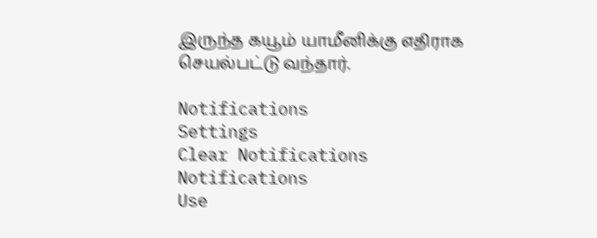இருந்த கயூம் யாமீனிக்கு எதிராக செயல்பட்டு வந்தார்.

Notifications
Settings
Clear Notifications
Notifications
Use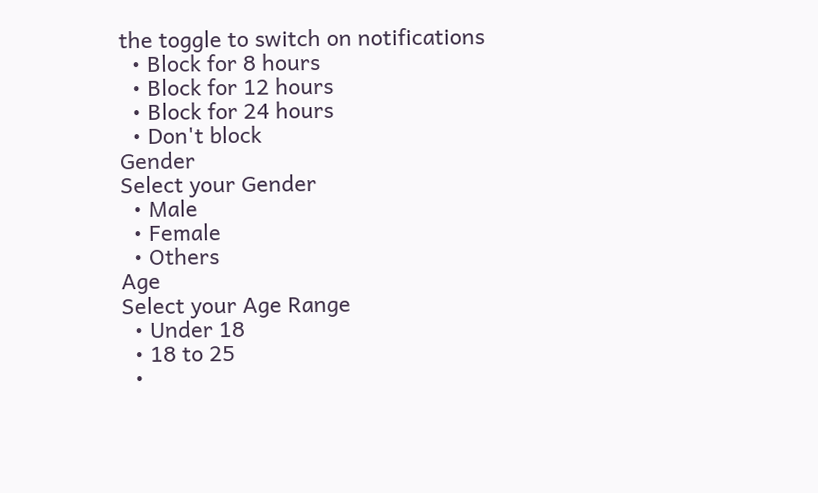the toggle to switch on notifications
  • Block for 8 hours
  • Block for 12 hours
  • Block for 24 hours
  • Don't block
Gender
Select your Gender
  • Male
  • Female
  • Others
Age
Select your Age Range
  • Under 18
  • 18 to 25
  •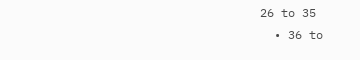26 to 35
  • 36 to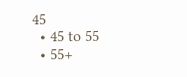45
  • 45 to 55
  • 55+